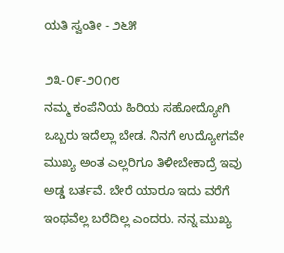ಯತಿ ಸ್ವಂತೀ - ೨೬೫

೨೩-೦೯-೨೦೧೮
ನಮ್ಮ ಕಂಪೆನಿಯ ಹಿರಿಯ ಸಹೋದ್ಯೋಗಿ ಒಬ್ಬರು ಇದೆಲ್ಲಾ ಬೇಡ. ನಿನಗೆ ಉದ್ಯೋಗವೇ ಮುಖ್ಯ ಅಂತ ಎಲ್ಲರಿಗೂ ತಿಳೀಬೇಕಾದ್ರೆ ಇವು ಅಡ್ಡ ಬರ್ತವೆ. ಬೇರೆ ಯಾರೂ ಇದು ವರೆಗೆ ಇಂಥವೆಲ್ಲ ಬರೆದಿಲ್ಲ ಎಂದರು. ನನ್ನ ಮುಖ್ಯ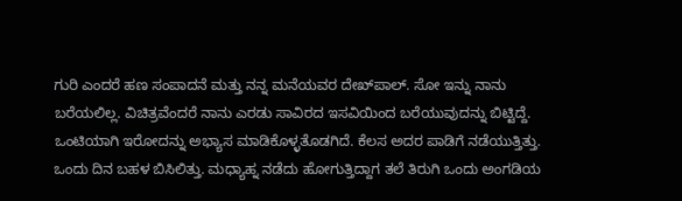ಗುರಿ ಎಂದರೆ ಹಣ ಸಂಪಾದನೆ ಮತ್ತು ನನ್ನ ಮನೆಯವರ ದೇಖ್‌ಪಾಲ್. ಸೋ ಇನ್ನು ನಾನು ಬರೆಯಲಿಲ್ಲ. ವಿಚಿತ್ರವೆಂದರೆ ನಾನು ಎರಡು ಸಾವಿರದ ಇಸವಿಯಿಂದ ಬರೆಯುವುದನ್ನು ಬಿಟ್ಟಿದ್ದೆ. ಒಂಟಿಯಾಗಿ ಇರೋದನ್ನು ಅಭ್ಯಾಸ ಮಾಡಿಕೊಳ್ಳತೊಡಗಿದೆ. ಕೆಲಸ ಅದರ ಪಾಡಿಗೆ ನಡೆಯುತ್ತಿತ್ತು. ಒಂದು ದಿನ ಬಹಳ ಬಿಸಿಲಿತ್ತು. ಮಧ್ಯಾಹ್ನ ನಡೆದು ಹೋಗುತ್ತಿದ್ದಾಗ ತಲೆ ತಿರುಗಿ ಒಂದು ಅಂಗಡಿಯ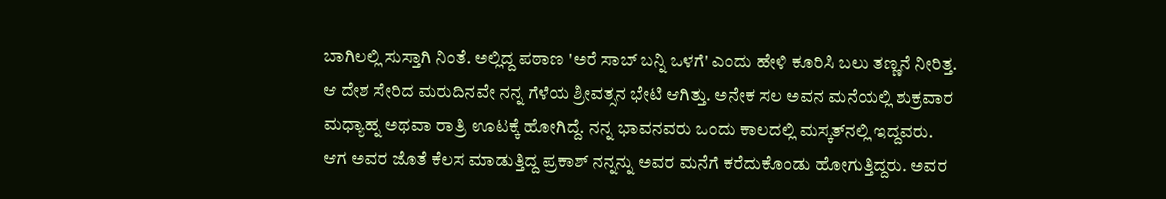ಬಾಗಿಲಲ್ಲಿ ಸುಸ್ತಾಗಿ ನಿಂತೆ. ಅಲ್ಲಿದ್ದ ಪಠಾಣ 'ಅರೆ ಸಾಬ್ ಬನ್ನಿ ಒಳಗೆ' ಎಂದು ಹೇಳಿ ಕೂರಿಸಿ ಬಲು ತಣ್ಣನೆ ನೀರಿತ್ತ. ಆ ದೇಶ ಸೇರಿದ ಮರುದಿನವೇ ನನ್ನ ಗೆಳೆಯ ಶ್ರೀವತ್ಸನ ಭೇಟಿ ಆಗಿತ್ತು. ಅನೇಕ ಸಲ ಅವನ ಮನೆಯಲ್ಲಿ ಶುಕ್ರವಾರ ಮಧ್ಯಾಹ್ನ ಅಥವಾ ರಾತ್ರಿ ಊಟಕ್ಕೆ ಹೋಗಿದ್ದೆ. ನನ್ನ ಭಾವನವರು ಒಂದು ಕಾಲದಲ್ಲಿ ಮಸ್ಕತ್‌ನಲ್ಲಿ ಇದ್ದವರು. ಆಗ ಅವರ ಜೊತೆ ಕೆಲಸ ಮಾಡುತ್ತಿದ್ದ ಪ್ರಕಾಶ್ ನನ್ನನ್ನು ಅವರ ಮನೆಗೆ ಕರೆದುಕೊಂಡು ಹೋಗುತ್ತಿದ್ದರು. ಅವರ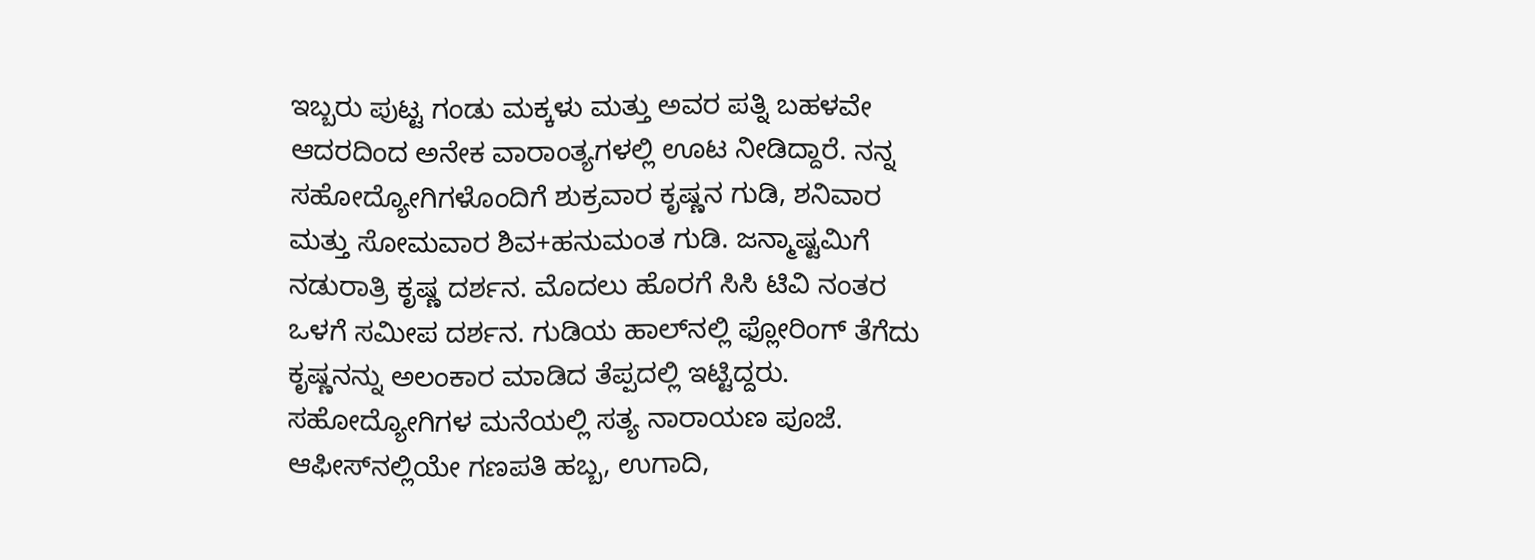ಇಬ್ಬರು ಪುಟ್ಟ ಗಂಡು ಮಕ್ಕಳು ಮತ್ತು ಅವರ ಪತ್ನಿ ಬಹಳವೇ ಆದರದಿಂದ ಅನೇಕ ವಾರಾಂತ್ಯಗಳಲ್ಲಿ ಊಟ ನೀಡಿದ್ದಾರೆ. ನನ್ನ ಸಹೋದ್ಯೋಗಿಗಳೊಂದಿಗೆ ಶುಕ್ರವಾರ ಕೃಷ್ಣನ ಗುಡಿ, ಶನಿವಾರ ಮತ್ತು ಸೋಮವಾರ ಶಿವ+ಹನುಮಂತ ಗುಡಿ. ಜನ್ಮಾಷ್ಟಮಿಗೆ ನಡುರಾತ್ರಿ ಕೃಷ್ಣ ದರ್ಶನ. ಮೊದಲು ಹೊರಗೆ ಸಿಸಿ ಟಿವಿ ನಂತರ ಒಳಗೆ ಸಮೀಪ ದರ್ಶನ. ಗುಡಿಯ ಹಾಲ್‌ನಲ್ಲಿ ಫ್ಲೋರಿಂಗ್ ತೆಗೆದು ಕೃಷ್ಣನನ್ನು ಅಲಂಕಾರ ಮಾಡಿದ ತೆಪ್ಪದಲ್ಲಿ ಇಟ್ಟಿದ್ದರು. ಸಹೋದ್ಯೋಗಿಗಳ ಮನೆಯಲ್ಲಿ ಸತ್ಯ ನಾರಾಯಣ ಪೂಜೆ. ಆಫೀಸ್‌ನಲ್ಲಿಯೇ ಗಣಪತಿ ಹಬ್ಬ, ಉಗಾದಿ,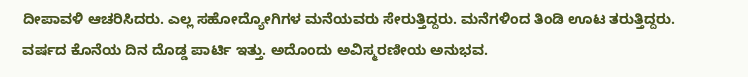ದೀಪಾವಳಿ ಆಚರಿಸಿದರು. ಎಲ್ಲ ಸಹೋದ್ಯೋಗಿಗಳ ಮನೆಯವರು ಸೇರುತ್ತಿದ್ದರು. ಮನೆಗಳಿಂದ ತಿಂಡಿ ಊಟ ತರುತ್ತಿದ್ದರು. ವರ್ಷದ ಕೊನೆಯ ದಿನ ದೊಡ್ಡ ಪಾರ್ಟಿ ಇತ್ತು. ಅದೊಂದು ಅವಿಸ್ಮರಣೀಯ ಅನುಭವ.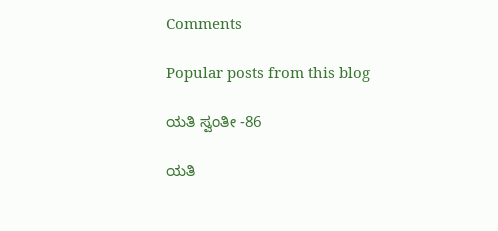Comments

Popular posts from this blog

ಯತಿ ಸ್ವಂತೀ -86

ಯತಿ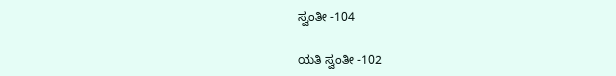ಸ್ವಂತೀ -104

ಯತಿ ಸ್ವಂತೀ -102